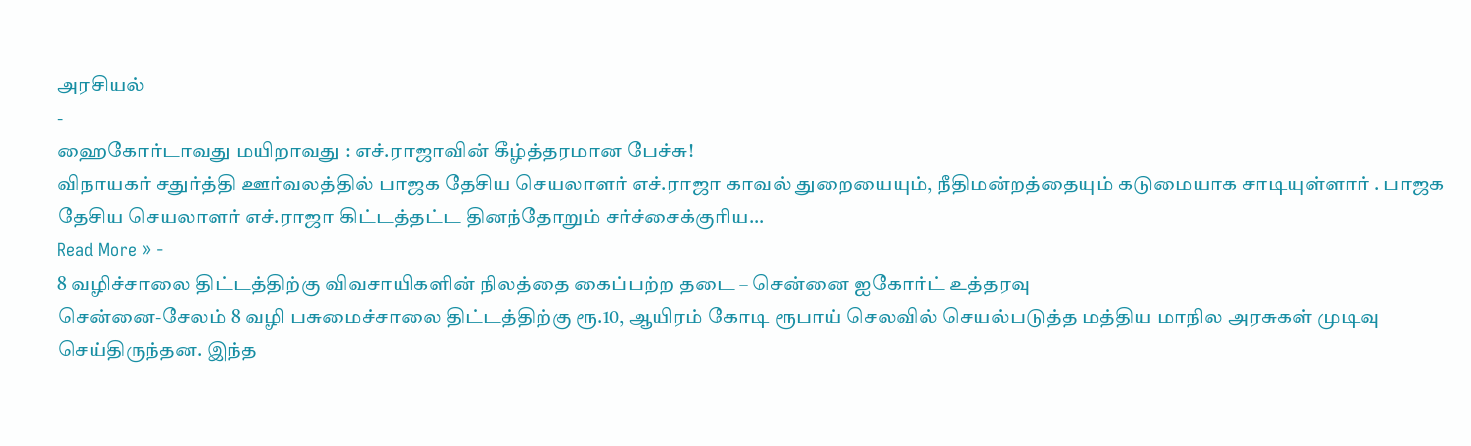அரசியல்
-
ஹைகோர்டாவது மயிறாவது : எச்.ராஜாவின் கீழ்த்தரமான பேச்சு!
விநாயகர் சதுர்த்தி ஊர்வலத்தில் பாஜக தேசிய செயலாளர் எச்.ராஜா காவல் துறையையும், நீதிமன்றத்தையும் கடுமையாக சாடியுள்ளார் . பாஜக தேசிய செயலாளர் எச்.ராஜா கிட்டத்தட்ட தினந்தோறும் சர்ச்சைக்குரிய…
Read More » -
8 வழிச்சாலை திட்டத்திற்கு விவசாயிகளின் நிலத்தை கைப்பற்ற தடை – சென்னை ஐகோர்ட் உத்தரவு
சென்னை-சேலம் 8 வழி பசுமைச்சாலை திட்டத்திற்கு ரூ.10, ஆயிரம் கோடி ரூபாய் செலவில் செயல்படுத்த மத்திய மாநில அரசுகள் முடிவு செய்திருந்தன. இந்த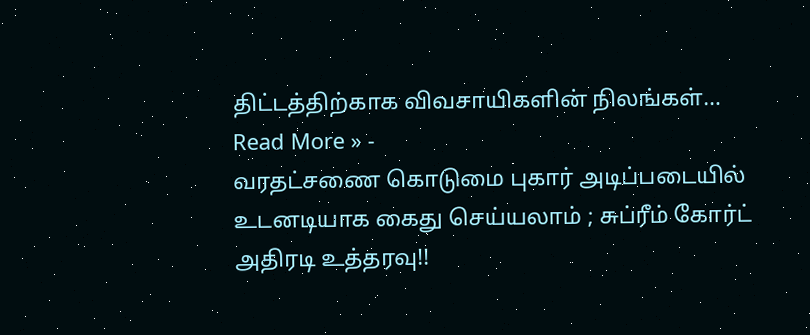திட்டத்திற்காக விவசாயிகளின் நிலங்கள்…
Read More » -
வரதட்சணை கொடுமை புகார் அடிப்படையில் உடனடியாக கைது செய்யலாம் ; சுப்ரீம் கோர்ட் அதிரடி உத்தரவு!!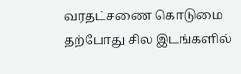வரதட்சணை கொடுமை தற்போது சில இடங்களில்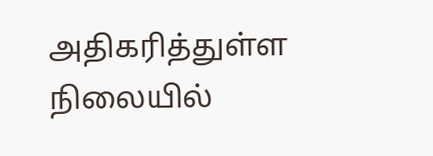அதிகரித்துள்ள நிலையில்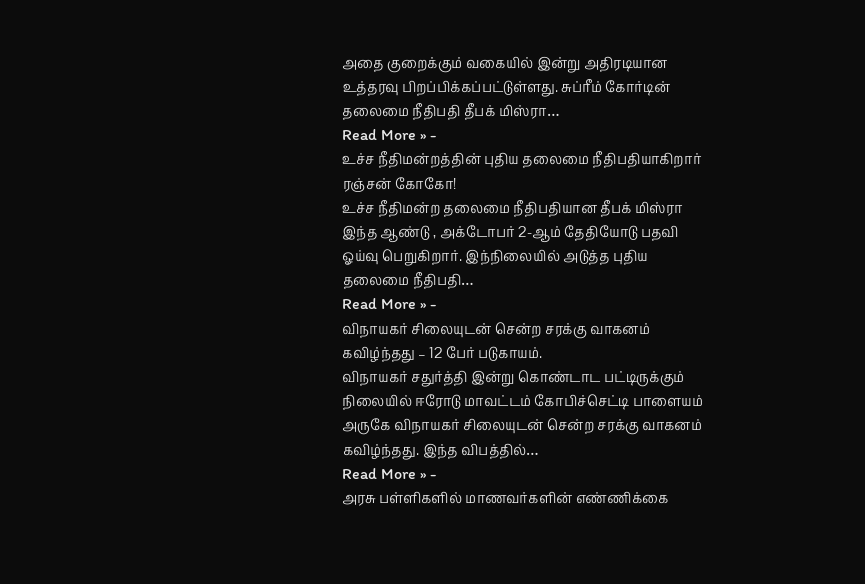அதை குறைக்கும் வகையில் இன்று அதிரடியான உத்தரவு பிறப்பிக்கப்பட்டுள்ளது. சுப்ரீம் கோர்டின் தலைமை நீதிபதி தீபக் மிஸ்ரா…
Read More » -
உச்ச நீதிமன்றத்தின் புதிய தலைமை நீதிபதியாகிறார் ரஞ்சன் கோகோ!
உச்ச நீதிமன்ற தலைமை நீதிபதியான தீபக் மிஸ்ரா இந்த ஆண்டு , அக்டோபர் 2-ஆம் தேதியோடு பதவி ஓய்வு பெறுகிறார். இந்நிலையில் அடுத்த புதிய தலைமை நீதிபதி…
Read More » -
விநாயகர் சிலையுடன் சென்ற சரக்கு வாகனம் கவிழ்ந்தது – 12 பேர் படுகாயம்.
விநாயகர் சதுர்த்தி இன்று கொண்டாட பட்டிருக்கும் நிலையில் ஈரோடு மாவட்டம் கோபிச்செட்டி பாளையம் அருகே விநாயகர் சிலையுடன் சென்ற சரக்கு வாகனம் கவிழ்ந்தது. இந்த விபத்தில்…
Read More » -
அரசு பள்ளிகளில் மாணவர்களின் எண்ணிக்கை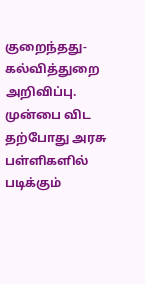குறைந்தது- கல்வித்துறை அறிவிப்பு.
முன்பை விட தற்போது அரசு பள்ளிகளில் படிக்கும்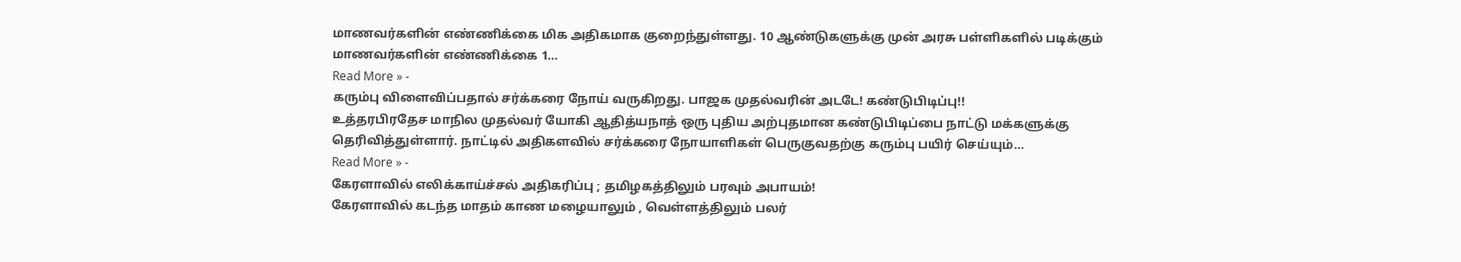மாணவர்களின் எண்ணிக்கை மிக அதிகமாக குறைந்துள்ளது. 10 ஆண்டுகளுக்கு முன் அரசு பள்ளிகளில் படிக்கும் மாணவர்களின் எண்ணிக்கை 1…
Read More » -
கரும்பு விளைவிப்பதால் சர்க்கரை நோய் வருகிறது. பாஜக முதல்வரின் அடடே! கண்டுபிடிப்பு!!
உத்தரபிரதேச மாநில முதல்வர் யோகி ஆதித்யநாத் ஒரு புதிய அற்புதமான கண்டுபிடிப்பை நாட்டு மக்களுக்கு தெரிவித்துள்ளார். நாட்டில் அதிகளவில் சர்க்கரை நோயாளிகள் பெருகுவதற்கு கரும்பு பயிர் செய்யும்…
Read More » -
கேரளாவில் எலிக்காய்ச்சல் அதிகரிப்பு ; தமிழகத்திலும் பரவும் அபாயம்!
கேரளாவில் கடந்த மாதம் காண மழையாலும் , வெள்ளத்திலும் பலர்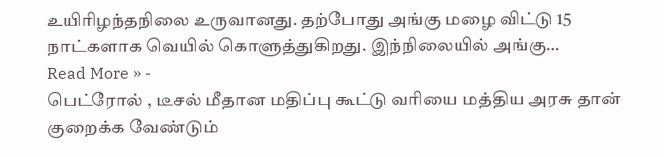உயிரிழந்தநிலை உருவானது. தற்போது அங்கு மழை விட்டு 15 நாட்களாக வெயில் கொளுத்துகிறது. இந்நிலையில் அங்கு…
Read More » -
பெட்ரோல் , டீசல் மீதான மதிப்பு கூட்டு வரியை மத்திய அரசு தான் குறைக்க வேண்டும்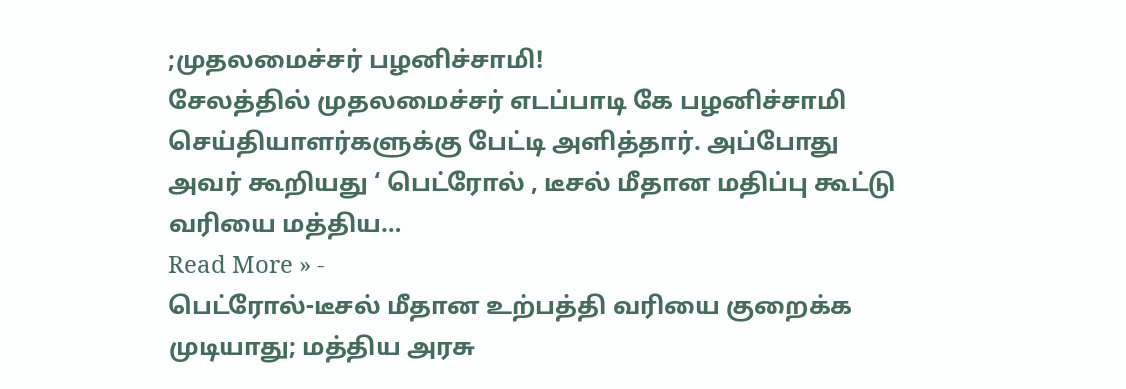;முதலமைச்சர் பழனிச்சாமி!
சேலத்தில் முதலமைச்சர் எடப்பாடி கே பழனிச்சாமி செய்தியாளர்களுக்கு பேட்டி அளித்தார். அப்போது அவர் கூறியது ‘ பெட்ரோல் , டீசல் மீதான மதிப்பு கூட்டு வரியை மத்திய…
Read More » -
பெட்ரோல்-டீசல் மீதான உற்பத்தி வரியை குறைக்க முடியாது; மத்திய அரசு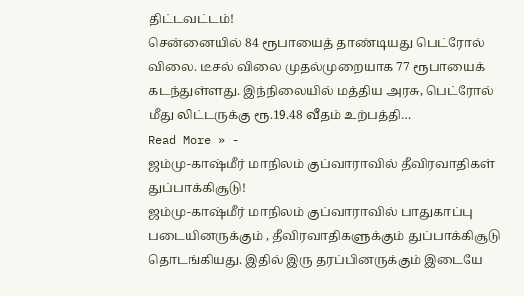திட்டவட்டம்!
சென்னையில் 84 ரூபாயைத் தாண்டியது பெட்ரோல் விலை. டீசல் விலை முதல்முறையாக 77 ரூபாயைக் கடந்துள்ளது. இந்நிலையில் மத்திய அரசு, பெட்ரோல் மீது லிட்டருக்கு ரூ.19.48 வீதம் உற்பத்தி…
Read More » -
ஜம்மு-காஷ்மீர் மாநிலம் குப்வாராவில் தீவிரவாதிகள் துப்பாக்கிசூடு!
ஜம்மு-காஷ்மீர் மாநிலம் குப்வாராவில் பாதுகாப்பு படையினருக்கும் , தீவிரவாதிகளுக்கும் துப்பாக்கிசூடு தொடங்கியது. இதில் இரு தரப்பினருக்கும் இடையே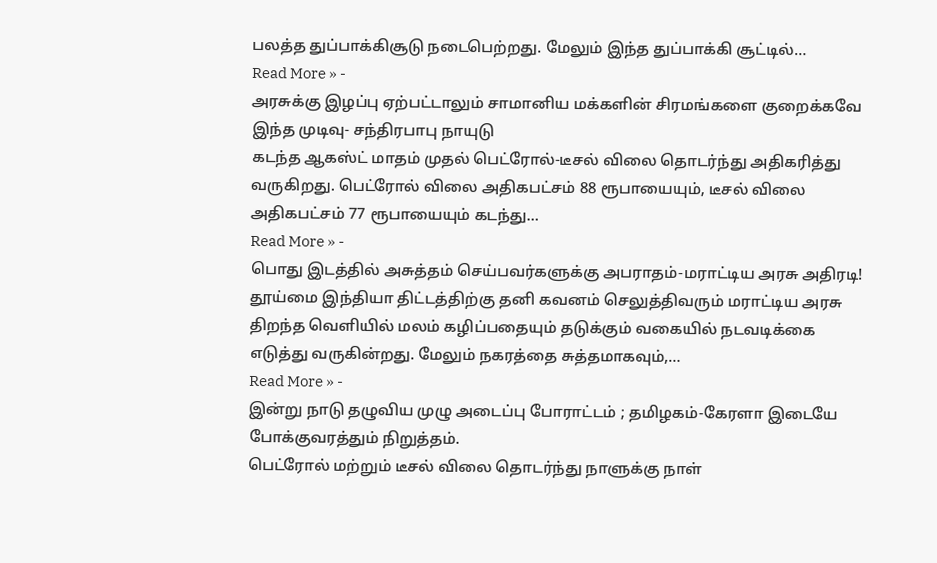பலத்த துப்பாக்கிசூடு நடைபெற்றது. மேலும் இந்த துப்பாக்கி சூட்டில்…
Read More » -
அரசுக்கு இழப்பு ஏற்பட்டாலும் சாமானிய மக்களின் சிரமங்களை குறைக்கவே இந்த முடிவு- சந்திரபாபு நாயுடு
கடந்த ஆகஸ்ட் மாதம் முதல் பெட்ரோல்-டீசல் விலை தொடர்ந்து அதிகரித்து வருகிறது. பெட்ரோல் விலை அதிகபட்சம் 88 ரூபாயையும், டீசல் விலை அதிகபட்சம் 77 ரூபாயையும் கடந்து…
Read More » -
பொது இடத்தில் அசுத்தம் செய்பவர்களுக்கு அபராதம்-மராட்டிய அரசு அதிரடி!
தூய்மை இந்தியா திட்டத்திற்கு தனி கவனம் செலுத்திவரும் மராட்டிய அரசு திறந்த வெளியில் மலம் கழிப்பதையும் தடுக்கும் வகையில் நடவடிக்கை எடுத்து வருகின்றது. மேலும் நகரத்தை சுத்தமாகவும்,…
Read More » -
இன்று நாடு தழுவிய முழு அடைப்பு போராட்டம் ; தமிழகம்-கேரளா இடையே போக்குவரத்தும் நிறுத்தம்.
பெட்ரோல் மற்றும் டீசல் விலை தொடர்ந்து நாளுக்கு நாள்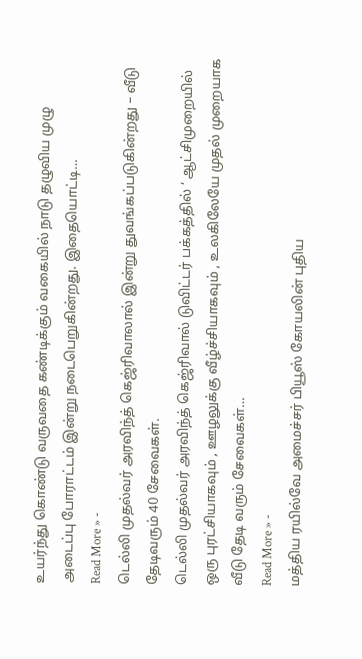உயர்ந்து கொண்டு வருவதை கண்டிக்கும் வகையில் நாடு தழுவிய முழு அடைப்பு போராட்டம் இன்று நடைபெறுகின்றது. இதையொட்டி…
Read More » -
டெல்லி முதல்வர் அரவிந்த் கெஜ்ரிவாலால் இன்று துவங்கப்படுகின்றது – வீடு தேடிவரும் 40 சேவைகள்.
டெல்லி முதல்வர் அரவிந்த் கெஜ்ரிவால் டுவிட்டர் பக்கத்தில் ‘ ஆட்சிமுறையில் ஒரு புரட்சியாகவும் , ஊழலுக்கு வீழ்ச்சியாகவும் , உலகிலேயே முதல் முறையாக வீடு தேடி வரும் சேவைகள்…
Read More » -
மத்திய ரயில்வே அமைச்சர் பியூஸ் கோயலின் புதிய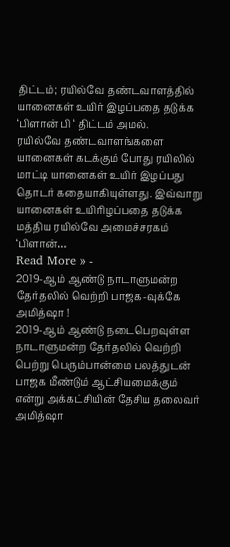திட்டம்; ரயில்வே தண்டவாளத்தில் யானைகள் உயிர் இழப்பதை தடுக்க ‘பிளான் பி ‘ திட்டம் அமல்.
ரயில்வே தண்டவாளங்களை யானைகள் கடக்கும் போது ரயிலில் மாட்டி யானைகள் உயிர் இழப்பது தொடர் கதையாகியுள்ளது. இவ்வாறு யானைகள் உயிரிழப்பதை தடுக்க மத்திய ரயில்வே அமைச்சரகம் ‘பிளான்…
Read More » -
2019-ஆம் ஆண்டு நாடாளுமன்ற தேர்தலில் வெற்றி பாஜக-வுக்கே அமித்ஷா !
2019-ஆம் ஆண்டு நடைபெறவுள்ள நாடாளுமன்ற தேர்தலில் வெற்றி பெற்று பெரும்பான்மை பலத்துடன் பாஜக மீண்டும் ஆட்சியமைக்கும் என்று அக்கட்சியின் தேசிய தலைவர் அமித்ஷா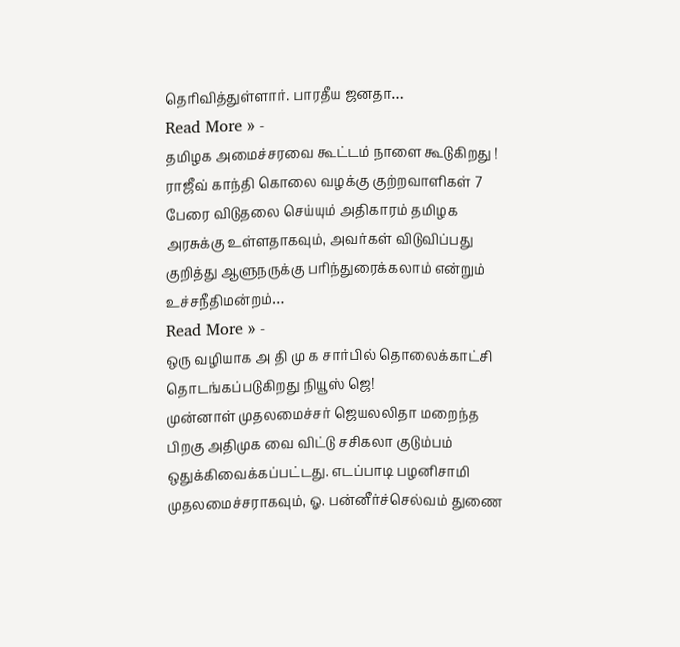தெரிவித்துள்ளார். பாரதீய ஜனதா…
Read More » -
தமிழக அமைச்சரவை கூட்டம் நாளை கூடுகிறது !
ராஜீவ் காந்தி கொலை வழக்கு குற்றவாளிகள் 7 பேரை விடுதலை செய்யும் அதிகாரம் தமிழக அரசுக்கு உள்ளதாகவும், அவர்கள் விடுவிப்பது குறித்து ஆளுநருக்கு பரிந்துரைக்கலாம் என்றும் உச்சநீதிமன்றம்…
Read More » -
ஒரு வழியாக அ தி மு க சார்பில் தொலைக்காட்சி தொடங்கப்படுகிறது நியூஸ் ஜெ!
முன்னாள் முதலமைச்சர் ஜெயலலிதா மறைந்த பிறகு அதிமுக வை விட்டு சசிகலா குடும்பம் ஒதுக்கிவைக்கப்பட்டது. எடப்பாடி பழனிசாமி முதலமைச்சராகவும், ஓ. பன்னீர்ச்செல்வம் துணை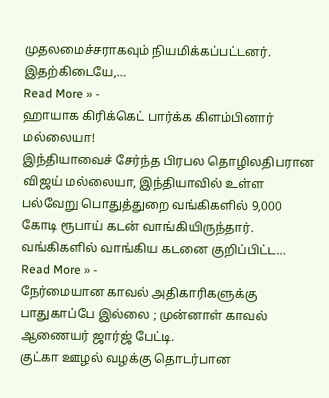முதலமைச்சராகவும் நியமிக்கப்பட்டனர். இதற்கிடையே,…
Read More » -
ஹாயாக கிரிக்கெட் பார்க்க கிளம்பினார் மல்லையா!
இந்தியாவைச் சேர்ந்த பிரபல தொழிலதிபரான விஜய் மல்லையா, இந்தியாவில் உள்ள பல்வேறு பொதுத்துறை வங்கிகளில் 9,000 கோடி ரூபாய் கடன் வாங்கியிருந்தார். வங்கிகளில் வாங்கிய கடனை குறிப்பிட்ட…
Read More » -
நேர்மையான காவல் அதிகாரிகளுக்கு பாதுகாப்பே இல்லை ; முன்னாள் காவல் ஆணையர் ஜார்ஜ் பேட்டி.
குட்கா ஊழல் வழக்கு தொடர்பான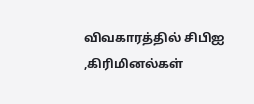விவகாரத்தில் சிபிஐ ,கிரிமினல்கள்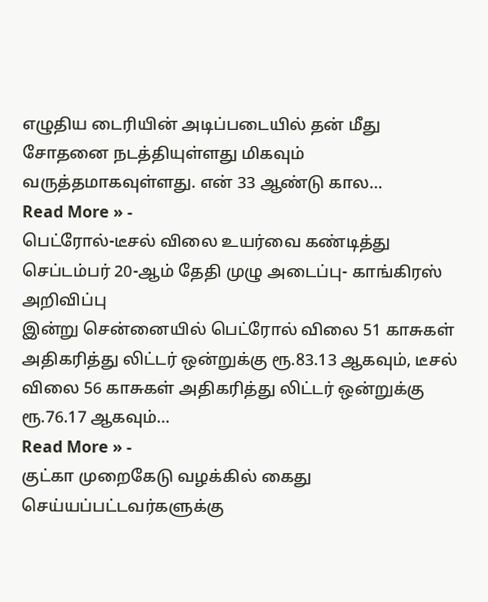எழுதிய டைரியின் அடிப்படையில் தன் மீது சோதனை நடத்தியுள்ளது மிகவும் வருத்தமாகவுள்ளது. என் 33 ஆண்டு கால…
Read More » -
பெட்ரோல்-டீசல் விலை உயர்வை கண்டித்து செப்டம்பர் 20-ஆம் தேதி முழு அடைப்பு- காங்கிரஸ் அறிவிப்பு
இன்று சென்னையில் பெட்ரோல் விலை 51 காசுகள் அதிகரித்து லிட்டர் ஒன்றுக்கு ரூ.83.13 ஆகவும், டீசல் விலை 56 காசுகள் அதிகரித்து லிட்டர் ஒன்றுக்கு ரூ.76.17 ஆகவும்…
Read More » -
குட்கா முறைகேடு வழக்கில் கைது செய்யப்பட்டவர்களுக்கு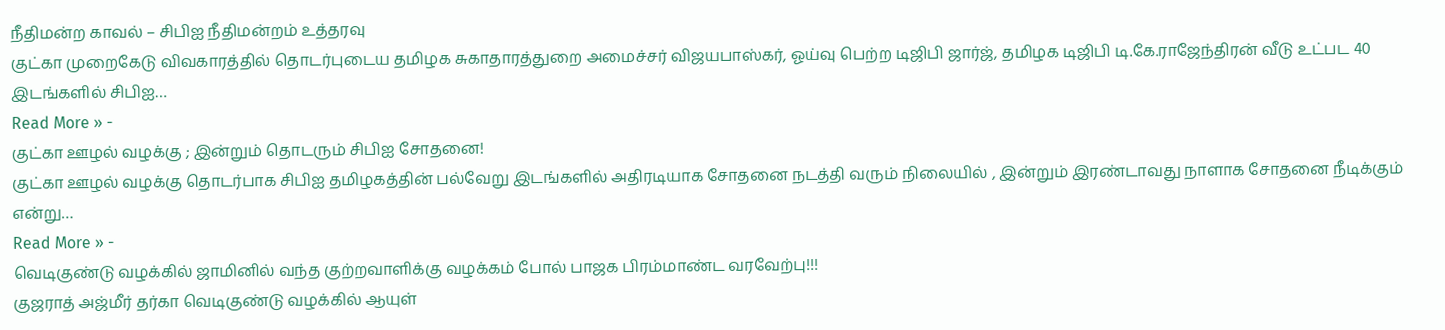நீதிமன்ற காவல் – சிபிஐ நீதிமன்றம் உத்தரவு
குட்கா முறைகேடு விவகாரத்தில் தொடர்புடைய தமிழக சுகாதாரத்துறை அமைச்சர் விஜயபாஸ்கர், ஓய்வு பெற்ற டிஜிபி ஜார்ஜ், தமிழக டிஜிபி டி.கே.ராஜேந்திரன் வீடு உட்பட 40 இடங்களில் சிபிஐ…
Read More » -
குட்கா ஊழல் வழக்கு ; இன்றும் தொடரும் சிபிஐ சோதனை!
குட்கா ஊழல் வழக்கு தொடர்பாக சிபிஐ தமிழகத்தின் பல்வேறு இடங்களில் அதிரடியாக சோதனை நடத்தி வரும் நிலையில் , இன்றும் இரண்டாவது நாளாக சோதனை நீடிக்கும் என்று…
Read More » -
வெடிகுண்டு வழக்கில் ஜாமினில் வந்த குற்றவாளிக்கு வழக்கம் போல் பாஜக பிரம்மாண்ட வரவேற்பு!!!
குஜராத் அஜ்மீர் தர்கா வெடிகுண்டு வழக்கில் ஆயுள்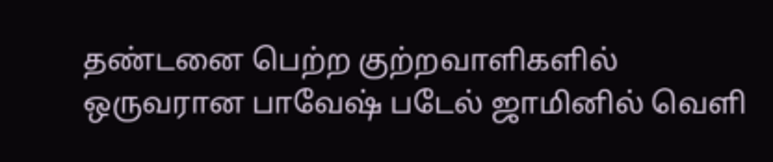தண்டனை பெற்ற குற்றவாளிகளில் ஒருவரான பாவேஷ் படேல் ஜாமினில் வெளி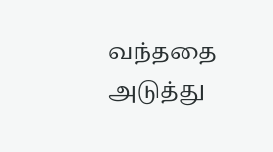வந்ததை அடுத்து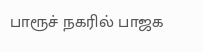பாரூச் நகரில் பாஜக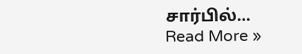சார்பில்…
Read More »